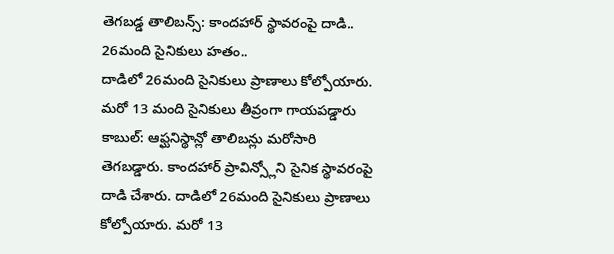తెగబడ్డ తాలిబన్స్: కాందహార్ స్థావరంపై దాడి.. 26మంది సైనికులు హతం..
దాడిలో 26మంది సైనికులు ప్రాణాలు కోల్పోయారు. మరో 13 మంది సైనికులు తీవ్రంగా గాయపడ్డారు
కాబుల్: ఆఫ్ఘనిస్థాన్లో తాలిబన్లు మరోసారి తెగబడ్డారు. కాందహార్ ప్రావిన్స్లోని సైనిక స్థావరంపై దాడి చేశారు. దాడిలో 26మంది సైనికులు ప్రాణాలు కోల్పోయారు. మరో 13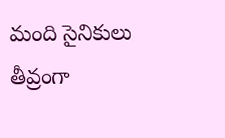మంది సైనికులు తీవ్రంగా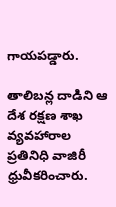గాయపడ్డారు.

తాలిబన్ల దాడిని ఆ దేశ రక్షణ శాఖ వ్యవహారాల ప్రతినిధి వాజిరీ ధ్రువీకరించారు.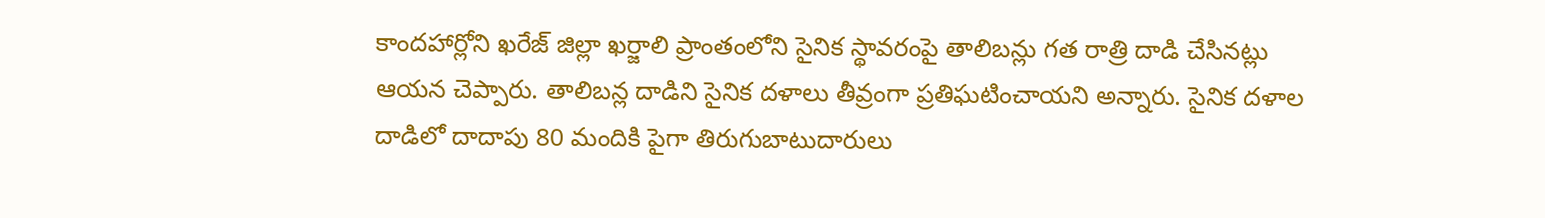కాందహార్లోని ఖరేజ్ జిల్లా ఖర్జాలి ప్రాంతంలోని సైనిక స్థావరంపై తాలిబన్లు గత రాత్రి దాడి చేసినట్లు ఆయన చెప్పారు. తాలిబన్ల దాడిని సైనిక దళాలు తీవ్రంగా ప్రతిఘటించాయని అన్నారు. సైనిక దళాల దాడిలో దాదాపు 80 మందికి పైగా తిరుగుబాటుదారులు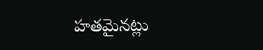హతమైనట్లు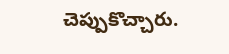చెప్పుకొచ్చారు.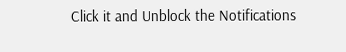Click it and Unblock the Notifications